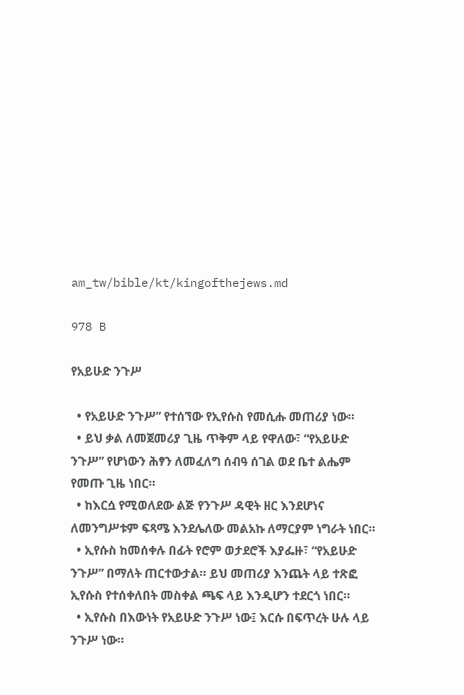am_tw/bible/kt/kingofthejews.md

978 B

የአይሁድ ንጉሥ

  • የአይሁድ ንጉሥ” የተሰኘው የኢየሱስ የመሲሑ መጠሪያ ነው።
  • ይህ ቃል ለመጀመሪያ ጊዜ ጥቅም ላይ የዋለው፣ “የአይሁድ ንጉሥ” የሆነውን ሕፃን ለመፈለግ ሰብዓ ሰገል ወደ ቤተ ልሔም የመጡ ጊዜ ነበር።
  • ከእርሷ የሚወለደው ልጅ የንጉሥ ዳዊት ዘር እንደሆነና ለመንግሥቱም ፍጻሜ እንደሌለው መልአኩ ለማርያም ነግራት ነበር።
  • ኢየሱስ ከመሰቀሉ በፊት የሮም ወታደሮች እያፌዙ፣ “የአይሁድ ንጉሥ” በማለት ጠርተውታል። ይህ መጠሪያ እንጨት ላይ ተጽፎ ኢየሱስ የተሰቀለበት መስቀል ጫፍ ላይ እንዲሆን ተደርጎ ነበር።
  • ኢየሱስ በእውነት የአይሁድ ንጉሥ ነው፤ እርሱ በፍጥረት ሁሉ ላይ ንጉሥ ነው።